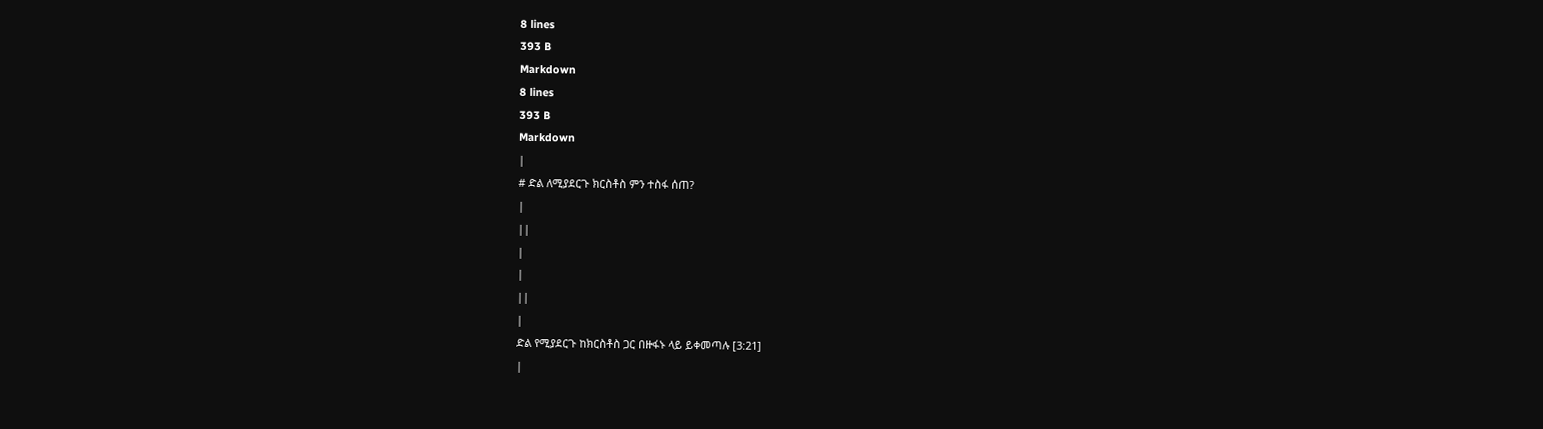8 lines
393 B
Markdown
8 lines
393 B
Markdown
|
# ድል ለሚያደርጉ ክርስቶስ ምን ተስፋ ሰጠ?
|
||
|
|
||
|
ድል የሚያደርጉ ከክርስቶስ ጋር በዙፋኑ ላይ ይቀመጣሉ [3:21]
|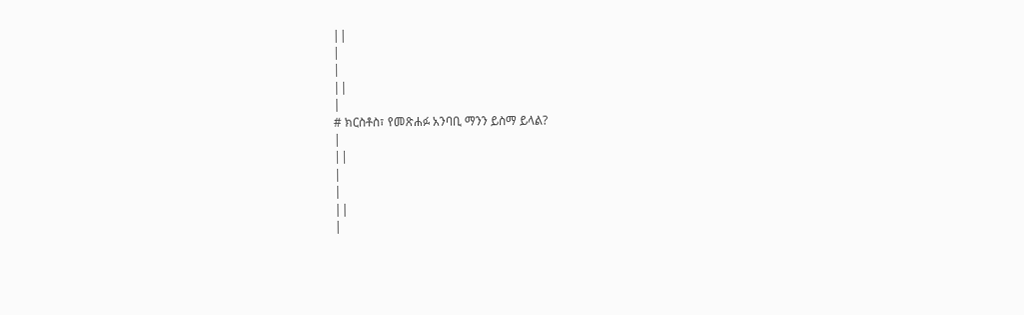||
|
|
||
|
# ክርስቶስ፣ የመጽሐፉ አንባቢ ማንን ይስማ ይላል?
|
||
|
|
||
|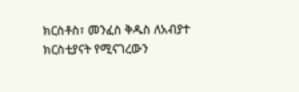ክርስቶስ፣ መንፈስ ቅዱስ ለአብያተ ክርስቲያናት የሚናገረውን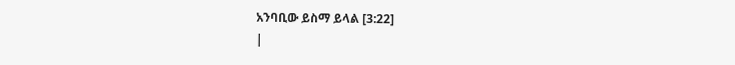አንባቢው ይስማ ይላል [3:22]
|